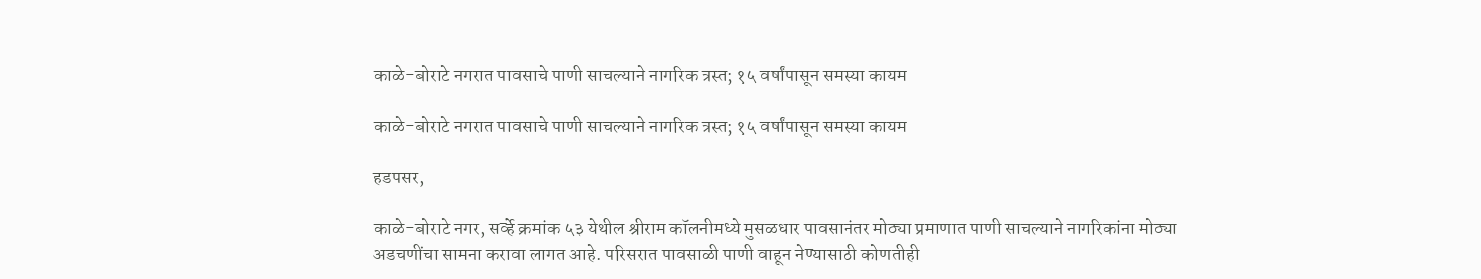काळे-बोराटे नगरात पावसाचे पाणी साचल्याने नागरिक त्रस्त; १५ वर्षांपासून समस्या कायम

काळे-बोराटे नगरात पावसाचे पाणी साचल्याने नागरिक त्रस्त; १५ वर्षांपासून समस्या कायम

हडपसर,

काळे-बोराटे नगर, सर्व्हे क्रमांक ५३ येथील श्रीराम कॉलनीमध्ये मुसळधार पावसानंतर मोठ्या प्रमाणात पाणी साचल्याने नागरिकांना मोठ्या अडचणींचा सामना करावा लागत आहे. परिसरात पावसाळी पाणी वाहून नेण्यासाठी कोणतीही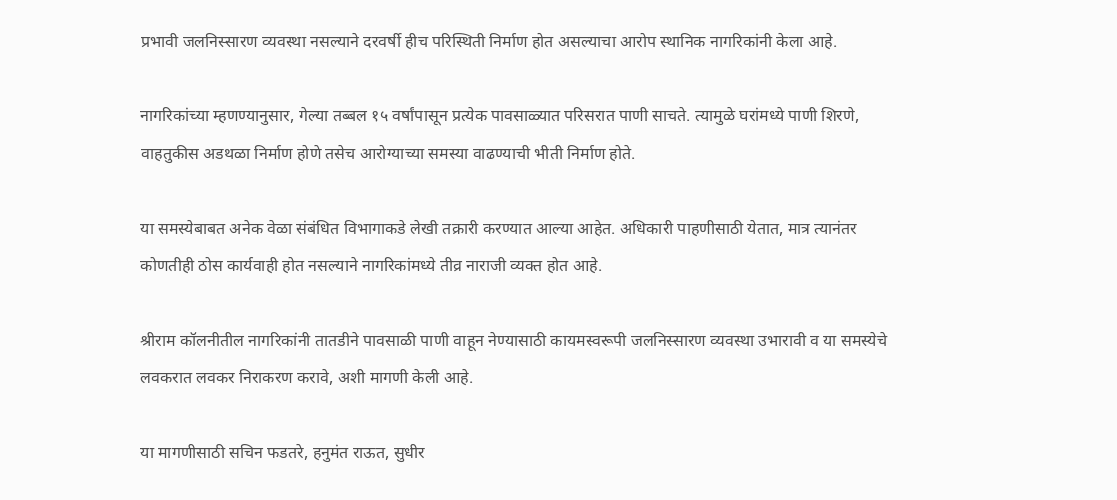प्रभावी जलनिस्सारण व्यवस्था नसल्याने दरवर्षी हीच परिस्थिती निर्माण होत असल्याचा आरोप स्थानिक नागरिकांनी केला आहे.

नागरिकांच्या म्हणण्यानुसार, गेल्या तब्बल १५ वर्षांपासून प्रत्येक पावसाळ्यात परिसरात पाणी साचते. त्यामुळे घरांमध्ये पाणी शिरणे, वाहतुकीस अडथळा निर्माण होणे तसेच आरोग्याच्या समस्या वाढण्याची भीती निर्माण होते.

या समस्येबाबत अनेक वेळा संबंधित विभागाकडे लेखी तक्रारी करण्यात आल्या आहेत. अधिकारी पाहणीसाठी येतात, मात्र त्यानंतर कोणतीही ठोस कार्यवाही होत नसल्याने नागरिकांमध्ये तीव्र नाराजी व्यक्त होत आहे.

श्रीराम कॉलनीतील नागरिकांनी तातडीने पावसाळी पाणी वाहून नेण्यासाठी कायमस्वरूपी जलनिस्सारण व्यवस्था उभारावी व या समस्येचे लवकरात लवकर निराकरण करावे, अशी मागणी केली आहे.

या मागणीसाठी सचिन फडतरे, हनुमंत राऊत, सुधीर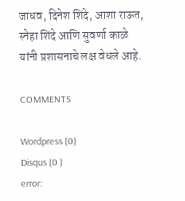जाधव, दिनेश शिंदे, आशा राऊत, स्नेहा शिंदे आणि सुवर्णा काळे यांनी प्रशासनाचे लक्ष वेधले आहे.

COMMENTS

Wordpress (0)
Disqus (0 )
error: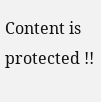Content is protected !!